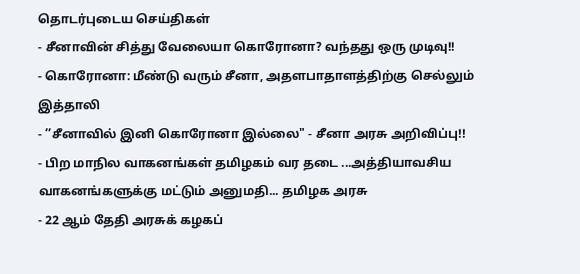தொடர்புடைய செய்திகள்
- சீனாவின் சித்து வேலையா கொரோனா? வந்தது ஒரு முடிவு!!
- கொரோனா: மீண்டு வரும் சீனா, அதளபாதாளத்திற்கு செல்லும் இத்தாலி
- ’’சீனாவில் இனி கொரோனா இல்லை" - சீனா அரசு அறிவிப்பு!!
- பிற மாநில வாகனங்கள் தமிழகம் வர தடை ...அத்தியாவசிய வாகனங்களுக்கு மட்டும் அனுமதி... தமிழக அரசு
- 22 ஆம் தேதி அரசுக் கழகப்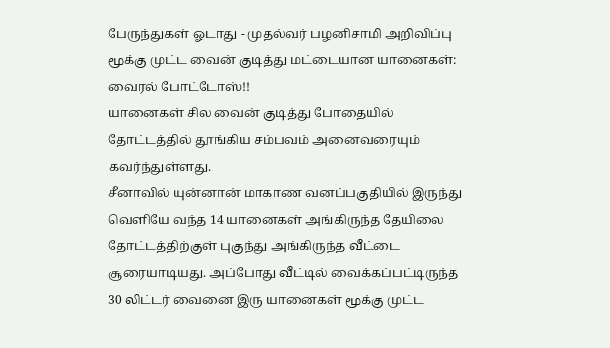பேருந்துகள் ஓடாது - முதல்வர் பழனிசாமி அறிவிப்பு
மூக்கு முட்ட வைன் குடித்து மட்டையான யானைகள்: வைரல் போட்டோஸ்!!
யானைகள் சில வைன் குடித்து போதையில் தோட்டத்தில் தூங்கிய சம்பவம் அனைவரையும் கவர்ந்துள்ளது.
சீனாவில் யுன்னான் மாகாண வனப்பகுதியில் இருந்து வெளியே வந்த 14 யானைகள் அங்கிருந்த தேயிலை தோட்டத்திற்குள் புகுந்து அங்கிருந்த வீட்டை சூரையாடியது. அப்போது வீட்டில் வைக்கப்பட்டிருந்த 30 லிட்டர் வைனை இரு யானைகள் மூக்கு முட்ட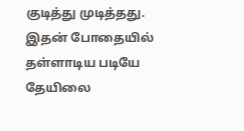குடித்து முடித்தது.
இதன் போதையில் தள்ளாடிய படியே தேயிலை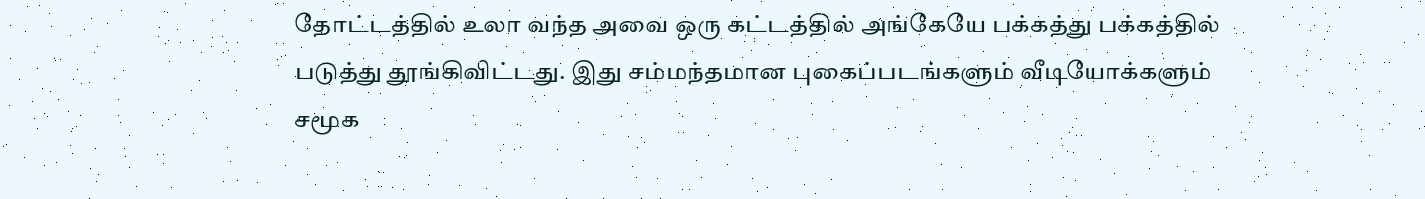தோட்டத்தில் உலா வந்த அவை ஒரு கட்டத்தில் அங்கேயே பக்கத்து பக்கத்தில் படுத்து தூங்கிவிட்டது. இது சம்மந்தமான புகைப்படங்களும் வீடியோக்களும் சமூக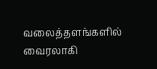வலைத்தளங்களில் வைரலாகி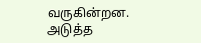வருகின்றன.
அடுத்த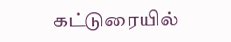கட்டுரையில்